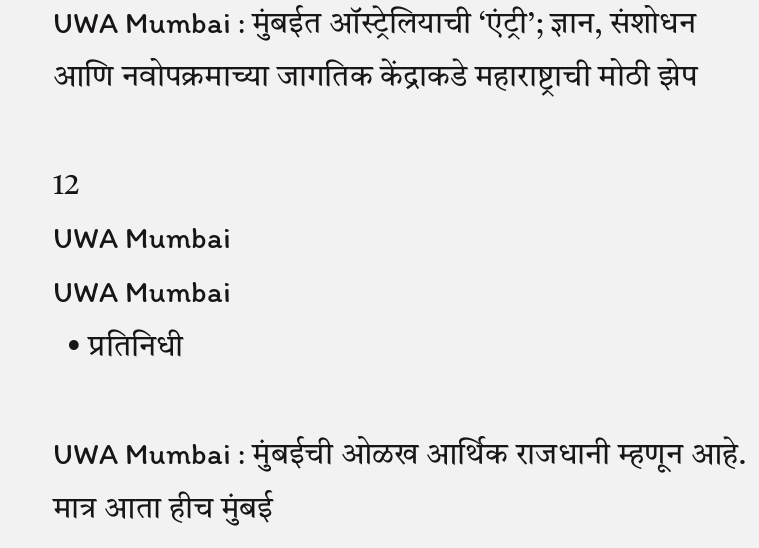UWA Mumbai : मुंबईत ऑस्ट्रेलियाची ‘एंट्री’; ज्ञान, संशोधन आणि नवोपक्रमाच्या जागतिक केंद्राकडे महाराष्ट्राची मोठी झेप

12
UWA Mumbai
UWA Mumbai
  • प्रतिनिधी

UWA Mumbai : मुंबईची ओळख आर्थिक राजधानी म्हणून आहे. मात्र आता हीच मुंबई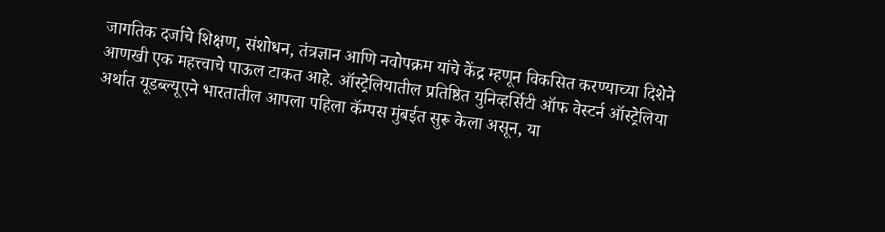जागतिक दर्जाचे शिक्षण, संशोधन, तंत्रज्ञान आणि नवोपक्रम यांचे केंद्र म्हणून विकसित करण्याच्या दिशेने आणखी एक महत्त्वाचे पाऊल टाकत आहे. ऑस्ट्रेलियातील प्रतिष्ठित युनिव्हर्सिटी ऑफ वेस्टर्न ऑस्ट्रेलिया अर्थात यूडब्ल्यूएने भारतातील आपला पहिला कॅम्पस मुंबईत सुरू केला असून, या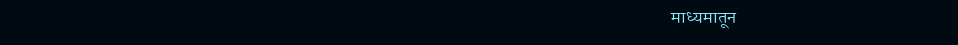माध्यमातून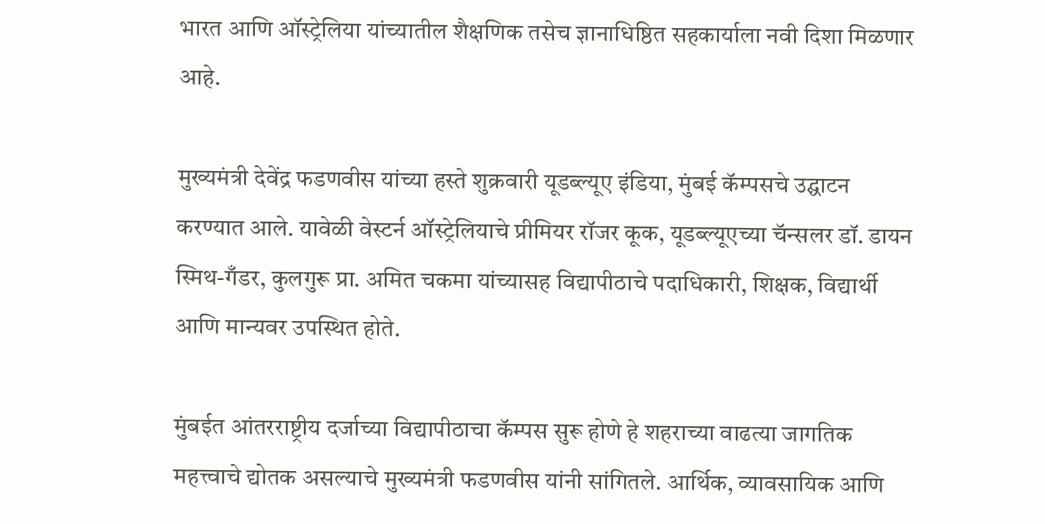भारत आणि ऑस्ट्रेलिया यांच्यातील शैक्षणिक तसेच ज्ञानाधिष्ठित सहकार्याला नवी दिशा मिळणार आहे.

मुख्यमंत्री देवेंद्र फडणवीस यांच्या हस्ते शुक्रवारी यूडब्ल्यूए इंडिया, मुंबई कॅम्पसचे उद्घाटन करण्यात आले. यावेळी वेस्टर्न ऑस्ट्रेलियाचे प्रीमियर रॉजर कूक, यूडब्ल्यूएच्या चॅन्सलर डॉ. डायन स्मिथ-गँडर, कुलगुरू प्रा. अमित चकमा यांच्यासह विद्यापीठाचे पदाधिकारी, शिक्षक, विद्यार्थी आणि मान्यवर उपस्थित होते.

मुंबईत आंतरराष्ट्रीय दर्जाच्या विद्यापीठाचा कॅम्पस सुरू होणे हे शहराच्या वाढत्या जागतिक महत्त्वाचे द्योतक असल्याचे मुख्यमंत्री फडणवीस यांनी सांगितले. आर्थिक, व्यावसायिक आणि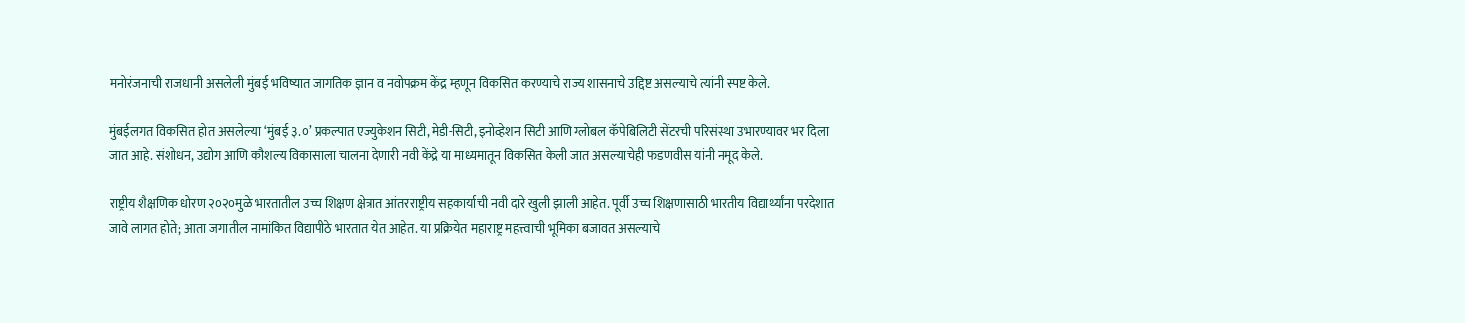मनोरंजनाची राजधानी असलेली मुंबई भविष्यात जागतिक ज्ञान व नवोपक्रम केंद्र म्हणून विकसित करण्याचे राज्य शासनाचे उद्दिष्ट असल्याचे त्यांनी स्पष्ट केले.

मुंबईलगत विकसित होत असलेल्या ‘मुंबई ३.०’ प्रकल्पात एज्युकेशन सिटी, मेडी-सिटी, इनोव्हेशन सिटी आणि ग्लोबल कॅपेबिलिटी सेंटरची परिसंस्था उभारण्यावर भर दिला जात आहे. संशोधन, उद्योग आणि कौशल्य विकासाला चालना देणारी नवी केंद्रे या माध्यमातून विकसित केली जात असल्याचेही फडणवीस यांनी नमूद केले.

राष्ट्रीय शैक्षणिक धोरण २०२०मुळे भारतातील उच्च शिक्षण क्षेत्रात आंतरराष्ट्रीय सहकार्याची नवी दारे खुली झाली आहेत. पूर्वी उच्च शिक्षणासाठी भारतीय विद्यार्थ्यांना परदेशात जावे लागत होते; आता जगातील नामांकित विद्यापीठे भारतात येत आहेत. या प्रक्रियेत महाराष्ट्र महत्त्वाची भूमिका बजावत असल्याचे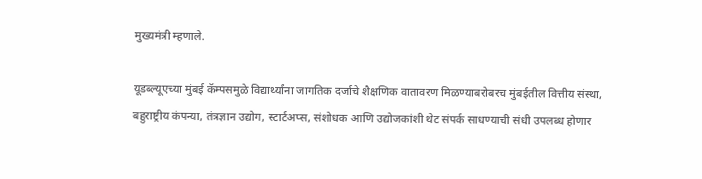मुख्यमंत्री म्हणाले.

यूडब्ल्यूएच्या मुंबई कॅम्पसमुळे विद्यार्थ्यांना जागतिक दर्जाचे शैक्षणिक वातावरण मिळण्याबरोबरच मुंबईतील वित्तीय संस्था, बहुराष्ट्रीय कंपन्या, तंत्रज्ञान उद्योग, स्टार्टअप्स, संशोधक आणि उद्योजकांशी थेट संपर्क साधण्याची संधी उपलब्ध होणार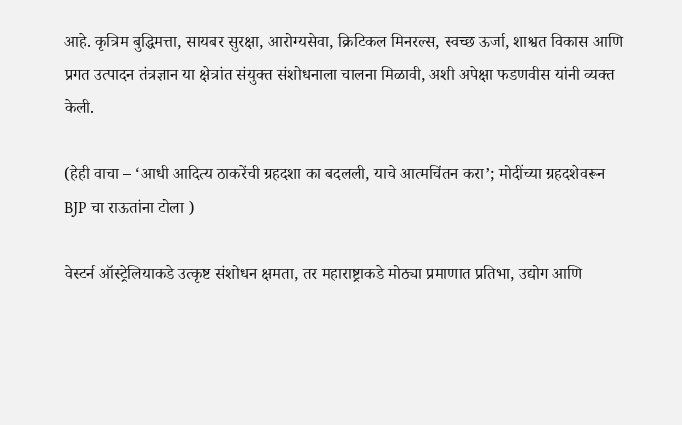आहे. कृत्रिम बुद्धिमत्ता, सायबर सुरक्षा, आरोग्यसेवा, क्रिटिकल मिनरल्स, स्वच्छ ऊर्जा, शाश्वत विकास आणि प्रगत उत्पादन तंत्रज्ञान या क्षेत्रांत संयुक्त संशोधनाला चालना मिळावी, अशी अपेक्षा फडणवीस यांनी व्यक्त केली.

(हेही वाचा – ‘आधी आदित्य ठाकरेंची ग्रहदशा का बदलली, याचे आत्मचिंतन करा’; मोदींच्या ग्रहदशेवरून BJP चा राऊतांना टोला )

वेस्टर्न ऑस्ट्रेलियाकडे उत्कृष्ट संशोधन क्षमता, तर महाराष्ट्राकडे मोठ्या प्रमाणात प्रतिभा, उद्योग आणि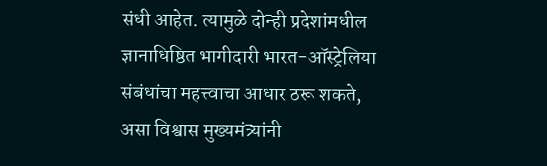संधी आहेत. त्यामुळे दोन्ही प्रदेशांमधील ज्ञानाधिष्ठित भागीदारी भारत-ऑस्ट्रेलिया संबंधांचा महत्त्वाचा आधार ठरू शकते, असा विश्वास मुख्यमंत्र्यांनी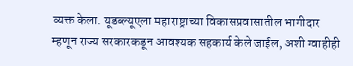व्यक्त केला. यूडब्ल्यूएला महाराष्ट्राच्या विकासप्रवासातील भागीदार म्हणून राज्य सरकारकडून आवश्यक सहकार्य केले जाईल, अशी ग्वाहीही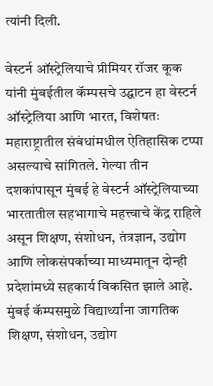त्यांनी दिली.

वेस्टर्न ऑस्ट्रेलियाचे प्रीमियर रॉजर कूक यांनी मुंबईतील कॅम्पसचे उद्घाटन हा वेस्टर्न ऑस्ट्रेलिया आणि भारत, विशेषतः महाराष्ट्रातील संबंधांमधील ऐतिहासिक टप्पा असल्याचे सांगितले. गेल्या तीन दशकांपासून मुंबई हे वेस्टर्न ऑस्ट्रेलियाच्या भारतातील सहभागाचे महत्त्वाचे केंद्र राहिले असून शिक्षण, संशोधन, तंत्रज्ञान, उद्योग आणि लोकसंपर्काच्या माध्यमातून दोन्ही प्रदेशांमध्ये सहकार्य विकसित झाले आहे. मुंबई कॅम्पसमुळे विद्यार्थ्यांना जागतिक शिक्षण, संशोधन, उद्योग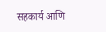सहकार्य आणि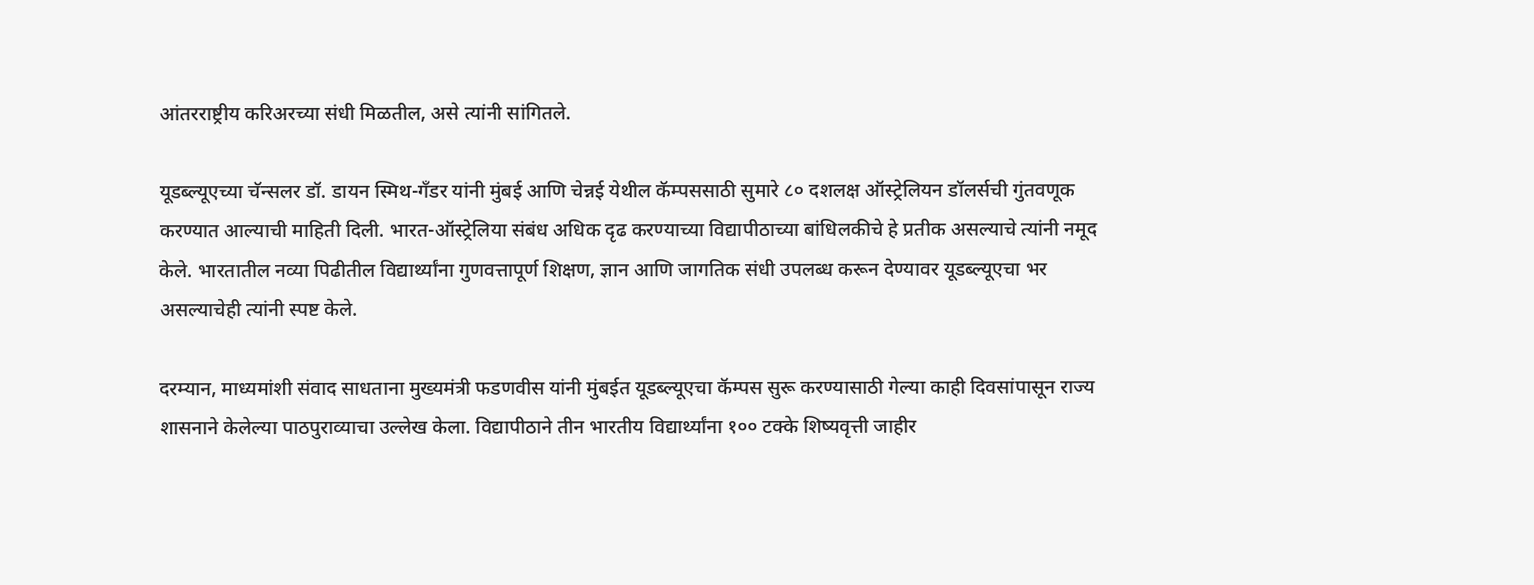आंतरराष्ट्रीय करिअरच्या संधी मिळतील, असे त्यांनी सांगितले.

यूडब्ल्यूएच्या चॅन्सलर डॉ. डायन स्मिथ-गँडर यांनी मुंबई आणि चेन्नई येथील कॅम्पससाठी सुमारे ८० दशलक्ष ऑस्ट्रेलियन डॉलर्सची गुंतवणूक करण्यात आल्याची माहिती दिली. भारत-ऑस्ट्रेलिया संबंध अधिक दृढ करण्याच्या विद्यापीठाच्या बांधिलकीचे हे प्रतीक असल्याचे त्यांनी नमूद केले. भारतातील नव्या पिढीतील विद्यार्थ्यांना गुणवत्तापूर्ण शिक्षण, ज्ञान आणि जागतिक संधी उपलब्ध करून देण्यावर यूडब्ल्यूएचा भर असल्याचेही त्यांनी स्पष्ट केले.

दरम्यान, माध्यमांशी संवाद साधताना मुख्यमंत्री फडणवीस यांनी मुंबईत यूडब्ल्यूएचा कॅम्पस सुरू करण्यासाठी गेल्या काही दिवसांपासून राज्य शासनाने केलेल्या पाठपुराव्याचा उल्लेख केला. विद्यापीठाने तीन भारतीय विद्यार्थ्यांना १०० टक्के शिष्यवृत्ती जाहीर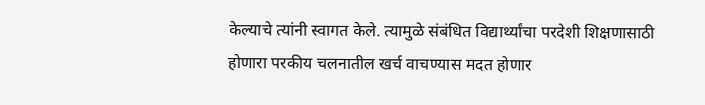केल्याचे त्यांनी स्वागत केले. त्यामुळे संबंधित विद्यार्थ्यांचा परदेशी शिक्षणासाठी होणारा परकीय चलनातील खर्च वाचण्यास मदत होणार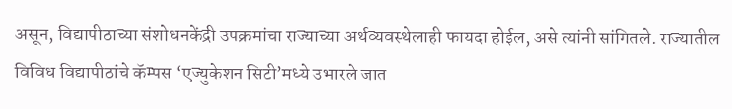असून, विद्यापीठाच्या संशोधनकेंद्री उपक्रमांचा राज्याच्या अर्थव्यवस्थेलाही फायदा होईल, असे त्यांनी सांगितले. राज्यातील विविध विद्यापीठांचे कॅम्पस ‘एज्युकेशन सिटी’मध्ये उभारले जात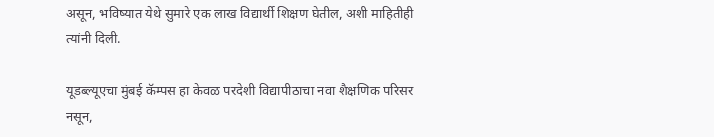असून, भविष्यात येथे सुमारे एक लाख विद्यार्थी शिक्षण घेतील, अशी माहितीही त्यांनी दिली.

यूडब्ल्यूएचा मुंबई कॅम्पस हा केवळ परदेशी विद्यापीठाचा नवा शैक्षणिक परिसर नसून,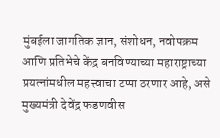मुंबईला जागतिक ज्ञान, संशोधन, नवोपक्रम आणि प्रतिभेचे केंद्र बनविण्याच्या महाराष्ट्राच्या प्रयत्नांमधील महत्त्वाचा टप्पा ठरणार आहे, असे मुख्यमंत्री देवेंद्र फडणवीस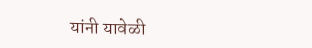यांनी यावेळी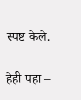स्पष्ट केले.

हेही पहा –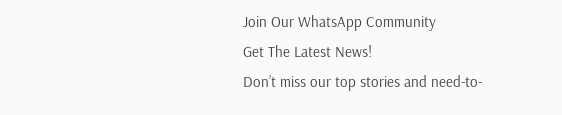Join Our WhatsApp Community
Get The Latest News!
Don’t miss our top stories and need-to-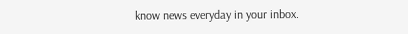know news everyday in your inbox.